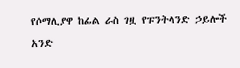የሶማሊያዋ ከፊል ራስ ገዟ የፑንትላንድ ኃይሎች አንድ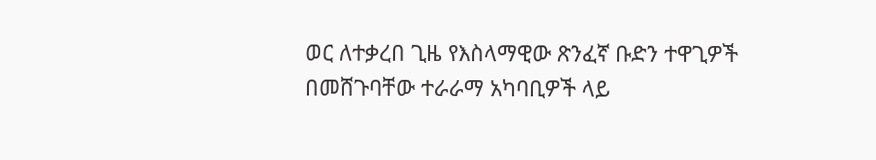ወር ለተቃረበ ጊዜ የእስላማዊው ጽንፈኛ ቡድን ተዋጊዎች በመሸጉባቸው ተራራማ አካባቢዎች ላይ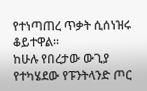የተነጣጠረ ጥቃት ሲሰነዝሩ ቆይተዋል።
ከሁሉ የበረታው ውጊያ የተካሄደው የፑንትላንድ ጦር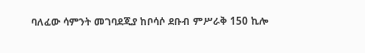ባለፈው ሳምንት መገባደጂያ ከቦሳሶ ደቡብ ምሥራቅ 150 ኪሎ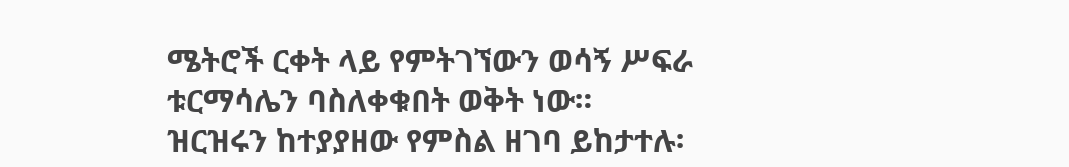ሜትሮች ርቀት ላይ የምትገኘውን ወሳኝ ሥፍራ ቱርማሳሌን ባስለቀቁበት ወቅት ነው።
ዝርዝሩን ከተያያዘው የምስል ዘገባ ይከታተሉ፡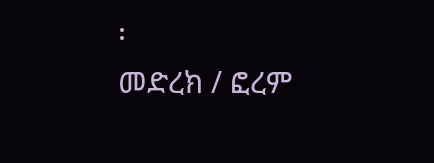፡
መድረክ / ፎረም